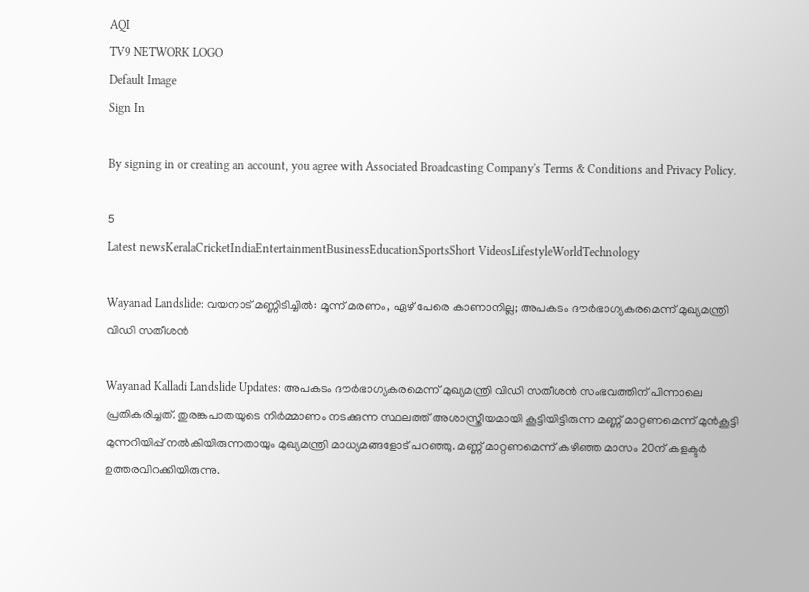AQI
TV9 NETWORK LOGO
Default Image
Sign In

By signing in or creating an account, you agree with Associated Broadcasting Company's Terms & Conditions and Privacy Policy.

5
Latest newsKeralaCricketIndiaEntertainmentBusinessEducationSportsShort VideosLifestyleWorldTechnology

Wayanad Landslide: വയനാട് മണ്ണിടിച്ചിൽ: മൂന്ന് മരണം, ഏഴ് പേരെ കാണാനില്ല; അപകടം ദൗർഭാഗ്യകരമെന്ന് മുഖ്യമന്ത്രി വിഡി സതീശൻ

Wayanad Kalladi Landslide Updates: അപകടം ദൗർഭാഗ്യകരമെന്ന് മുഖ്യമന്ത്രി വിഡി സതീശൻ സംഭവത്തിന് പിന്നാലെ പ്രതികരിച്ചത്. തുരങ്കപാതയുടെ നിർമ്മാണം നടക്കുന്ന സ്ഥലത്ത് അശാസ്ത്രീയമായി കൂട്ടിയിട്ടിരുന്ന മണ്ണ് മാറ്റണമെന്ന് മുൻകൂട്ടി മുന്നറിയിപ്പ് നൽകിയിരുന്നതായും മുഖ്യമന്ത്രി മാധ്യമങ്ങളോട് പറഞ്ഞു. മണ്ണ് മാറ്റണമെന്ന് കഴിഞ്ഞ മാസം 20ന് കളക്ടർ ഉത്തരവിറക്കിയിരുന്നു.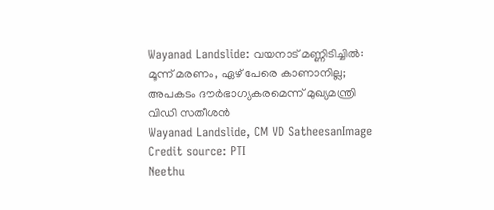Wayanad Landslide: വയനാട് മണ്ണിടിച്ചിൽ: മൂന്ന് മരണം, ഏഴ് പേരെ കാണാനില്ല; അപകടം ദൗർഭാഗ്യകരമെന്ന് മുഖ്യമന്ത്രി വിഡി സതീശൻ
Wayanad Landslide, CM VD SatheesanImage Credit source: PTI
Neethu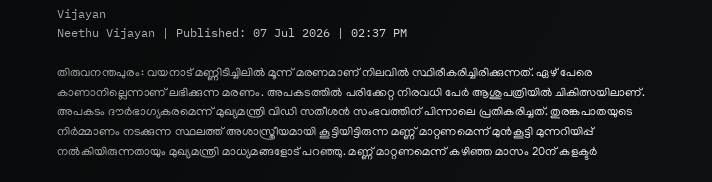Vijayan
Neethu Vijayan | Published: 07 Jul 2026 | 02:37 PM

തിരുവനന്തപുരം: വയനാട് മണ്ണിടിച്ചിലിൽ മൂന്ന് മരണമാണ് നിലവിൽ സ്ഥിരീകരിച്ചിരിക്കുന്നത്. ഏഴ് പേരെ കാണാനില്ലെന്നാണ് ലഭിക്കുന്ന മരണം. അപകടത്തിൽ പരിക്കേറ്റ നിരവധി പേർ ആശുപത്രിയിൽ ചികിത്സയിലാണ്. അപകടം ദൗർഭാഗ്യകരമെന്ന് മുഖ്യമന്ത്രി വിഡി സതീശൻ സംഭവത്തിന് പിന്നാലെ പ്രതികരിച്ചത്. തുരങ്കപാതയുടെ നിർമ്മാണം നടക്കുന്ന സ്ഥലത്ത് അശാസ്ത്രീയമായി കൂട്ടിയിട്ടിരുന്ന മണ്ണ് മാറ്റണമെന്ന് മുൻകൂട്ടി മുന്നറിയിപ്പ് നൽകിയിരുന്നതായും മുഖ്യമന്ത്രി മാധ്യമങ്ങളോട് പറഞ്ഞു. മണ്ണ് മാറ്റണമെന്ന് കഴിഞ്ഞ മാസം 20ന് കളക്ടർ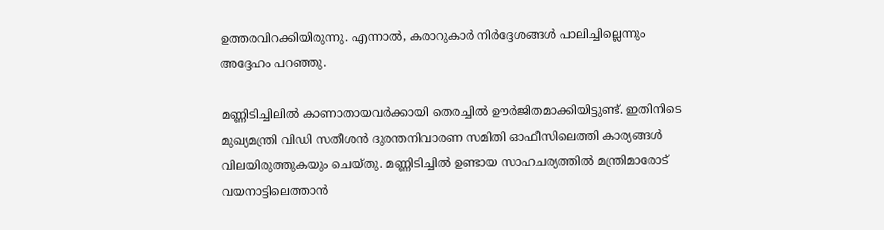ഉത്തരവിറക്കിയിരുന്നു. എന്നാൽ, കരാറുകാർ നിർദ്ദേശങ്ങൾ പാലിച്ചില്ലെന്നും അദ്ദേഹം പറഞ്ഞു.

മണ്ണിടിച്ചിലിൽ കാണാതായവർക്കായി തെരച്ചിൽ ഊർജിതമാക്കിയിട്ടുണ്ട്. ഇതിനിടെ മുഖ്യമന്ത്രി വിഡി സതീശൻ ദുരന്തനിവാരണ സമിതി ഓഫീസിലെത്തി കാര്യങ്ങൾ വിലയിരുത്തുകയും ചെയ്തു. മണ്ണിടിച്ചിൽ ഉണ്ടായ സാഹചര്യത്തിൽ മന്ത്രിമാരോട് വയനാട്ടിലെത്താൻ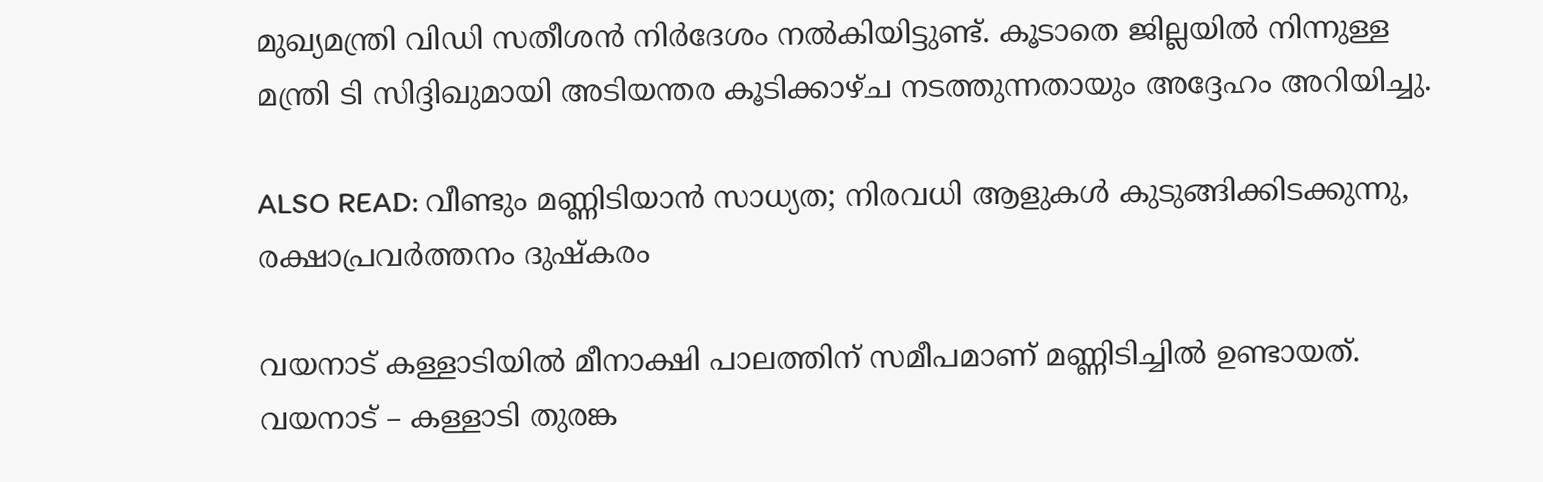മുഖ്യമന്ത്രി വിഡി സതീശൻ നിർദേശം നൽകിയിട്ടുണ്ട്. കൂടാതെ ജില്ലയിൽ നിന്നുള്ള മന്ത്രി ടി സിദ്ദിഖുമായി അടിയന്തര കൂടിക്കാഴ്ച നടത്തുന്നതായും അദ്ദേഹം അറിയിച്ചു.

ALSO READ: വീണ്ടും മണ്ണിടിയാൻ സാധ്യത; നിരവധി ആളുകൾ കുടുങ്ങിക്കിടക്കുന്നു, രക്ഷാപ്രവർത്തനം ദുഷ്‌കരം

വയനാട് കള്ളാടിയിൽ മീനാക്ഷി പാലത്തിന് സമീപമാണ് മണ്ണിടിച്ചിൽ ഉണ്ടായത്. വയനാട് – കള്ളാടി തുരങ്ക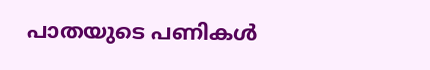പാതയുടെ പണികൾ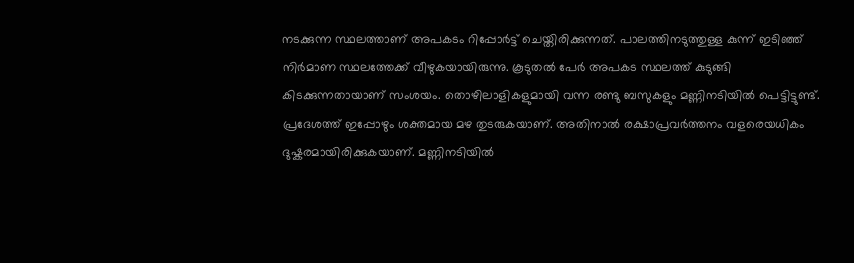നടക്കുന്ന സ്ഥലത്താണ് അപകടം റിപ്പോർട്ട് ചെയ്തിരിക്കുന്നത്. പാലത്തിനടുത്തുള്ള കുന്ന് ഇടിഞ്ഞ് നിർമാണ സ്ഥലത്തേക്ക് വീഴുകയായിരുന്നു. കൂടുതൽ പേർ അപകട സ്ഥലത്ത് കുടുങ്ങി കിടക്കുന്നതായാണ് സംശയം. തൊഴിലാളികളുമായി വന്ന രണ്ടു ബസുകളും മണ്ണിനടിയിൽ പെട്ടിട്ടുണ്ട്. പ്രദേശത്ത് ഇപ്പോഴും ശക്തമായ മഴ തുടരുകയാണ്. അതിനാൽ രക്ഷാപ്രവർത്തനം വളരെയധികം ദുഷ്കരമായിരിക്കുകയാണ്. മണ്ണിനടിയിൽ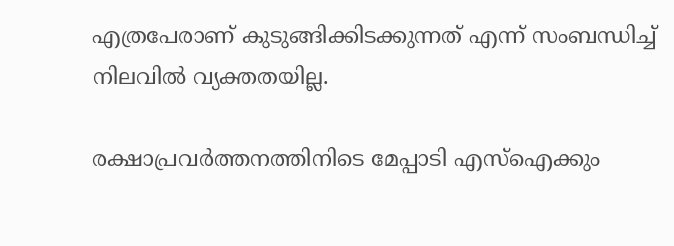എത്രപേരാണ് കുടുങ്ങിക്കിടക്കുന്നത് എന്ന് സംബന്ധിച്ച് നിലവിൽ വ്യക്തതയില്ല.

രക്ഷാപ്രവർത്തനത്തിനിടെ മേപ്പാടി എസ്ഐക്കും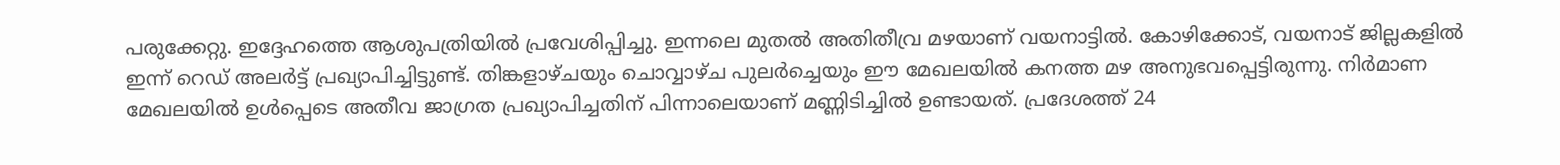പരുക്കേറ്റു. ഇദ്ദേഹത്തെ ആശുപത്രിയിൽ പ്രവേശിപ്പിച്ചു. ഇന്നലെ മുതൽ അതിതീവ്ര മഴയാണ് വയനാട്ടിൽ. കോഴിക്കോട്, വയനാട് ജില്ലകളിൽ ഇന്ന് റെഡ് അലർട്ട് പ്രഖ്യാപിച്ചിട്ടുണ്ട്. തിങ്കളാഴ്ചയും ചൊവ്വാഴ്ച പുലർച്ചെയും ഈ മേഖലയിൽ കനത്ത മഴ അനുഭവപ്പെട്ടിരുന്നു. നിർമാണ മേഖലയിൽ ഉൾപ്പെടെ അതീവ ജാഗ്രത പ്രഖ്യാപിച്ചതിന് പിന്നാലെയാണ് മണ്ണിടിച്ചിൽ ഉണ്ടായത്. പ്രദേശത്ത് 24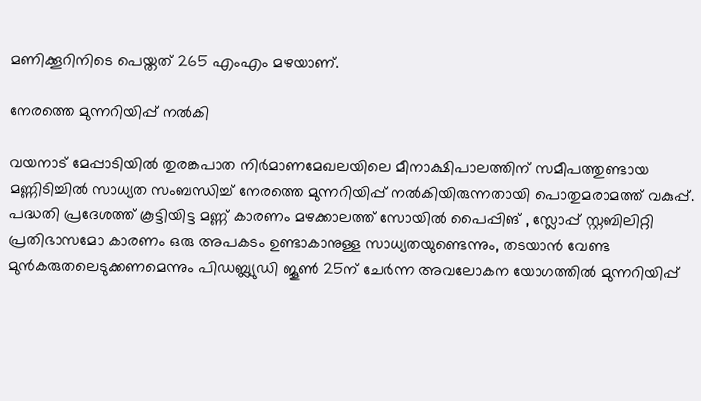മണിക്കൂറിനിടെ പെയ്തത് 265 എംഎം മഴയാണ്.

നേരത്തെ മുന്നറിയിപ്പ് നൽകി

വയനാട് മേപ്പാടിയിൽ തുരങ്കപാത നിർമാണമേഖലയിലെ മീനാക്ഷിപാലത്തിന് സമീപത്തുണ്ടായ മണ്ണിടിച്ചിൽ സാധ്യത സംബന്ധിച്ച് നേരത്തെ മുന്നറിയിപ്പ് നൽകിയിരുന്നതായി പൊതുമരാമത്ത് വകുപ്പ്. പദ്ധതി പ്രദേശത്ത് കൂട്ടിയിട്ട മണ്ണ് കാരണം മഴക്കാലത്ത് സോയിൽ പൈപ്പിങ് , സ്ലോപ്പ് സ്റ്റബിലിറ്റി പ്രതിഭാസമോ കാരണം ഒരു അപകടം ഉണ്ടാകാനുള്ള സാധ്യതയുണ്ടെന്നും, തടയാൻ വേണ്ട മുൻകരുതലെടുക്കണമെന്നും പിഡബ്ല്യുഡി ജൂൺ 25ന് ചേർന്ന അവലോകന യോഗത്തിൽ മുന്നറിയിപ്പ്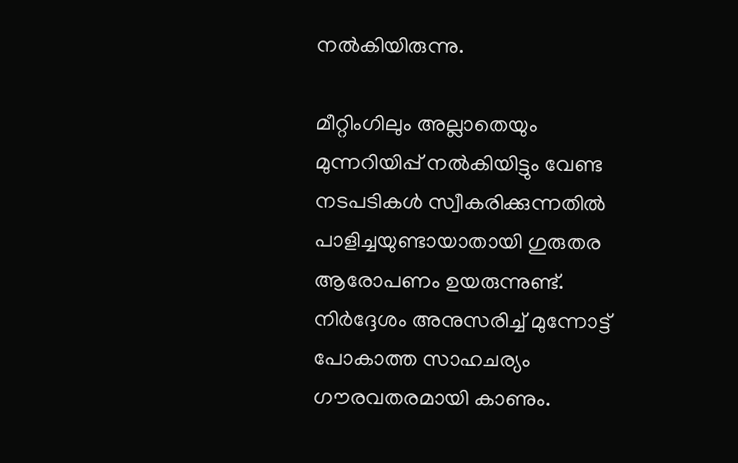നൽകിയിരുന്നു.

മീറ്റിംഗിലും അല്ലാതെയും മുന്നറിയിപ്പ് നൽകിയിട്ടും വേണ്ട നടപടികൾ സ്വീകരിക്കുന്നതിൽ പാളിച്ചയുണ്ടായാതായി ഗുരുതര ആരോപണം ഉയരുന്നുണ്ട്. നിർദ്ദേശം അനുസരിച്ച് മുന്നോട്ട് പോകാത്ത സാഹചര്യം ഗൗരവതരമായി കാണും.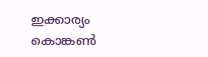ഇക്കാര്യം കൊങ്കൺ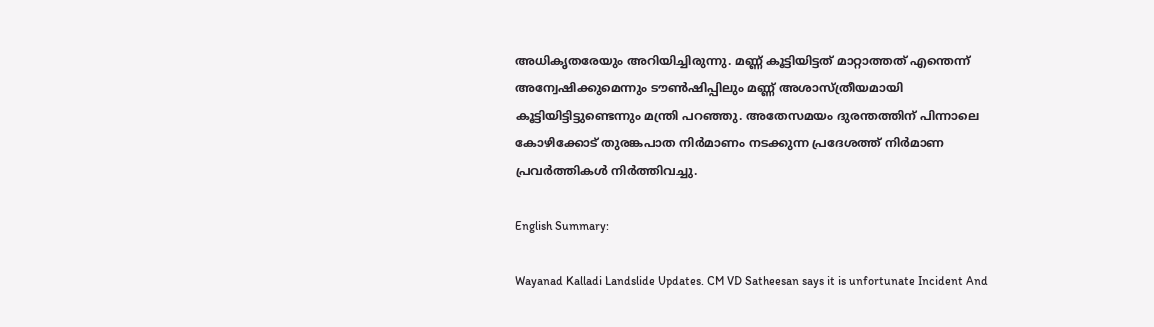അധികൃതരേയും അറിയിച്ചിരുന്നു. മണ്ണ് കൂട്ടിയിട്ടത് മാറ്റാത്തത് എന്തെന്ന് അന്വേഷിക്കുമെന്നും ടൗൺഷിപ്പിലും മണ്ണ് അശാസ്ത്രീയമായി കൂട്ടിയിട്ടിട്ടുണ്ടെന്നും മന്ത്രി പറഞ്ഞു. അതേസമയം ദുരന്തത്തിന് പിന്നാലെ കോഴിക്കോട് തുരങ്കപാത നിർമാണം നടക്കുന്ന പ്രദേശത്ത് നിർമാണ പ്രവർത്തികൾ നിർത്തിവച്ചു.

English Summary:

Wayanad Kalladi Landslide Updates. CM VD Satheesan says it is unfortunate Incident And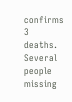confirms 3 deaths. Several people missing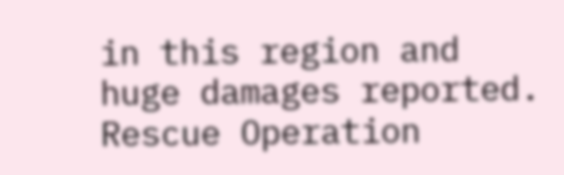in this region and huge damages reported. Rescue Operation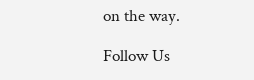on the way.

Follow Us